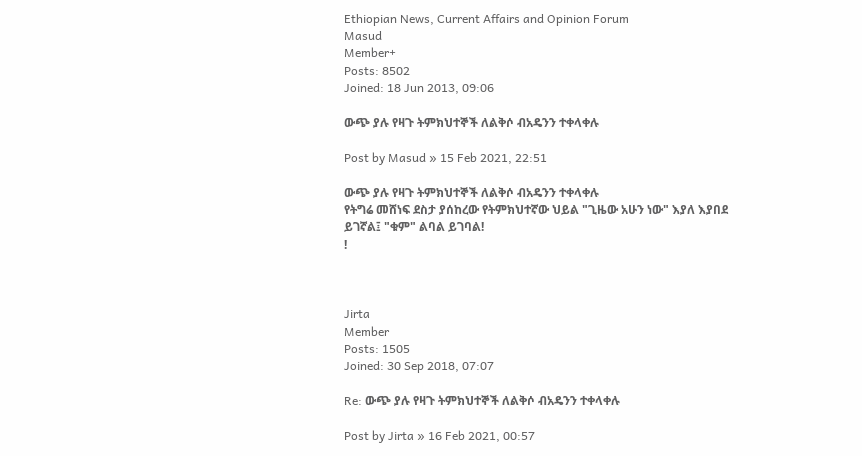Ethiopian News, Current Affairs and Opinion Forum
Masud
Member+
Posts: 8502
Joined: 18 Jun 2013, 09:06

ውጭ ያሉ የዛጉ ትምክህተኞች ለልቅሶ ብአዴንን ተቀላቀሉ

Post by Masud » 15 Feb 2021, 22:51

ውጭ ያሉ የዛጉ ትምክህተኞች ለልቅሶ ብአዴንን ተቀላቀሉ
የትግሬ መሸነፍ ደስታ ያሰከረው የትምክህተኛው ህይል "ጊዜው አሁን ነው" እያለ እያበደ ይገኛል፤ "ቁም" ልባል ይገባል!
!



Jirta
Member
Posts: 1505
Joined: 30 Sep 2018, 07:07

Re: ውጭ ያሉ የዛጉ ትምክህተኞች ለልቅሶ ብአዴንን ተቀላቀሉ

Post by Jirta » 16 Feb 2021, 00:57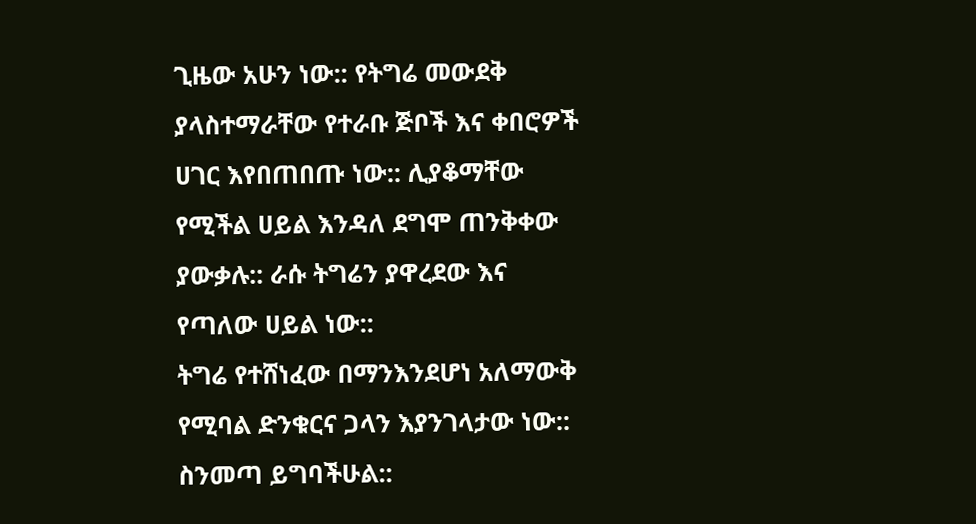ጊዜው አሁን ነው:: የትግሬ መውደቅ ያላስተማራቸው የተራቡ ጅቦች እና ቀበሮዎች ሀገር እየበጠበጡ ነው:: ሊያቆማቸው የሚችል ሀይል እንዳለ ደግሞ ጠንቅቀው ያውቃሉ:: ራሱ ትግሬን ያዋረደው እና የጣለው ሀይል ነው::
ትግሬ የተሸነፈው በማንእንደሆነ አለማውቅ የሚባል ድንቁርና ጋላን እያንገላታው ነው:: ስንመጣ ይግባችሁል::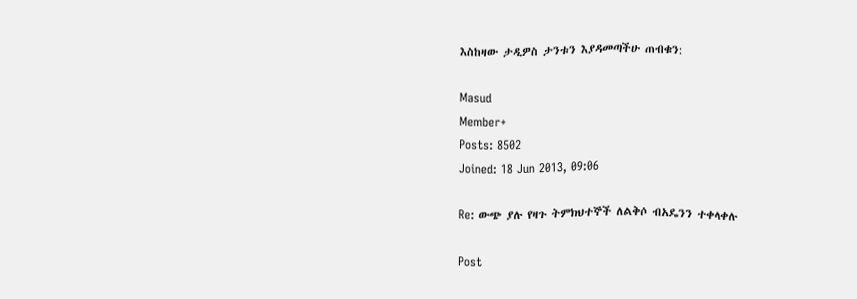እስከዛው ታዲዎስ ታንቱን እያዳመጣችሁ ጠብቁን:

Masud
Member+
Posts: 8502
Joined: 18 Jun 2013, 09:06

Re: ውጭ ያሉ የዛጉ ትምክህተኞች ለልቅሶ ብአዴንን ተቀላቀሉ

Post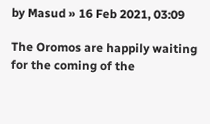by Masud » 16 Feb 2021, 03:09

The Oromos are happily waiting for the coming of the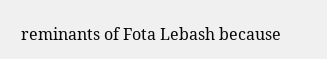reminants of Fota Lebash because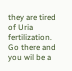they are tired of Uria fertilization. Go there and you wil be a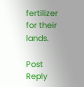fertilizer for their lands.

Post Reply